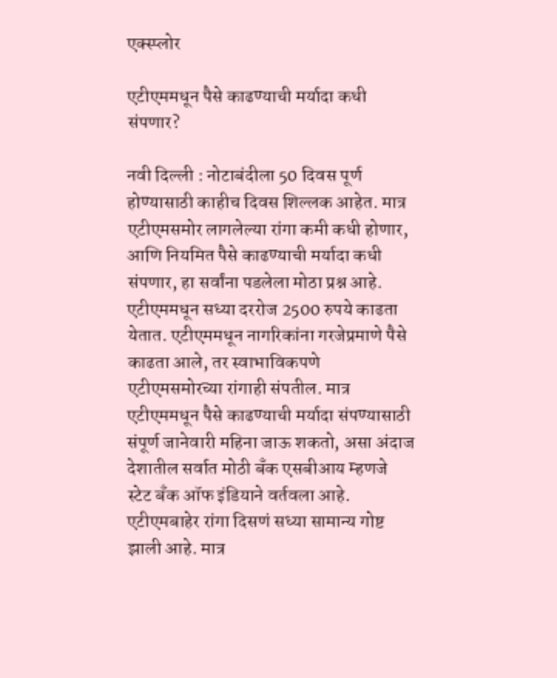एक्स्प्लोर

एटीएममधून पैसे काढण्याची मर्यादा कधी संपणार?

नवी दिल्ली : नोटाबंदीला 50 दिवस पूर्ण होण्यासाठी काहीच दिवस शिल्लक आहेत. मात्र एटीएमसमोर लागलेल्या रांगा कमी कधी होणार, आणि नियमित पैसे काढण्याची मर्यादा कधी संपणार, हा सर्वांना पडलेला मोठा प्रश्न आहे. एटीएममधून सध्या दररोज 2500 रुपये काढता येतात. एटीएममधून नागरिकांना गरजेप्रमाणे पैसे काढता आले, तर स्वाभाविकपणे एटीएमसमोरच्या रांगाही संपतील. मात्र एटीएममधून पैसे काढण्याची मर्यादा संपण्यासाठी संपूर्ण जानेवारी महिना जाऊ शकतो, असा अंदाज देशातील सर्वात मोठी बँक एसबीआय म्हणजे स्टेट बँक ऑफ इंडियाने वर्तवला आहे. एटीएमबाहेर रांगा दिसणं सध्या सामान्य गोष्ट झाली आहे. मात्र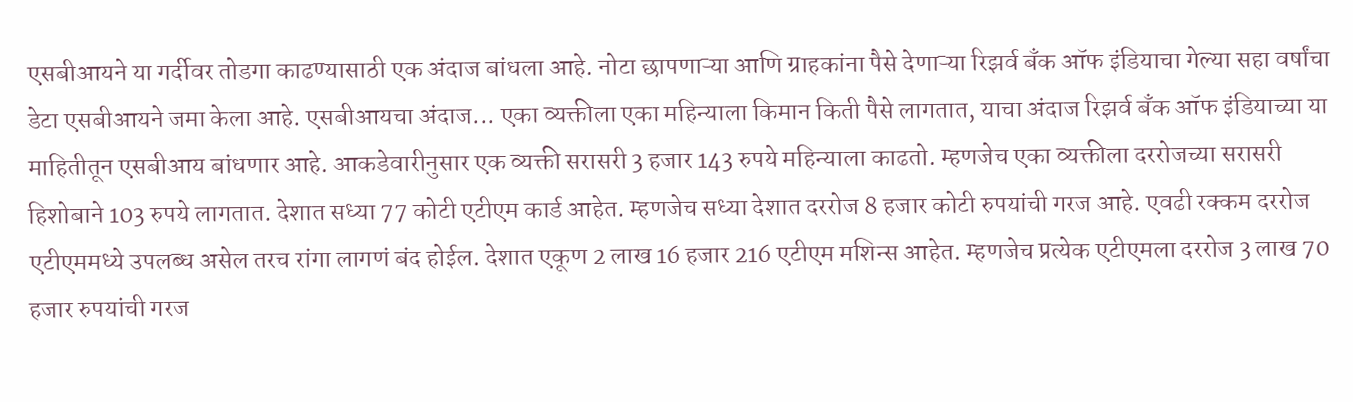एसबीआयने या गर्दीवर तोडगा काढण्यासाठी एक अंदाज बांधला आहे. नोटा छापणाऱ्या आणि ग्राहकांना पैसे देणाऱ्या रिझर्व बँक ऑफ इंडियाचा गेल्या सहा वर्षांचा डेटा एसबीआयने जमा केला आहे. एसबीआयचा अंदाज... एका व्यक्तीला एका महिन्याला किमान किती पैसे लागतात, याचा अंदाज रिझर्व बँक ऑफ इंडियाच्या या माहितीतून एसबीआय बांधणार आहे. आकडेवारीनुसार एक व्यक्ती सरासरी 3 हजार 143 रुपये महिन्याला काढतो. म्हणजेच एका व्यक्तीला दररोजच्या सरासरी हिशोबाने 103 रुपये लागतात. देशात सध्या 77 कोटी एटीएम कार्ड आहेत. म्हणजेच सध्या देशात दररोज 8 हजार कोटी रुपयांची गरज आहे. एवढी रक्कम दररोज एटीएममध्ये उपलब्ध असेल तरच रांगा लागणं बंद होईल. देशात एकूण 2 लाख 16 हजार 216 एटीएम मशिन्स आहेत. म्हणजेच प्रत्येक एटीएमला दररोज 3 लाख 70 हजार रुपयांची गरज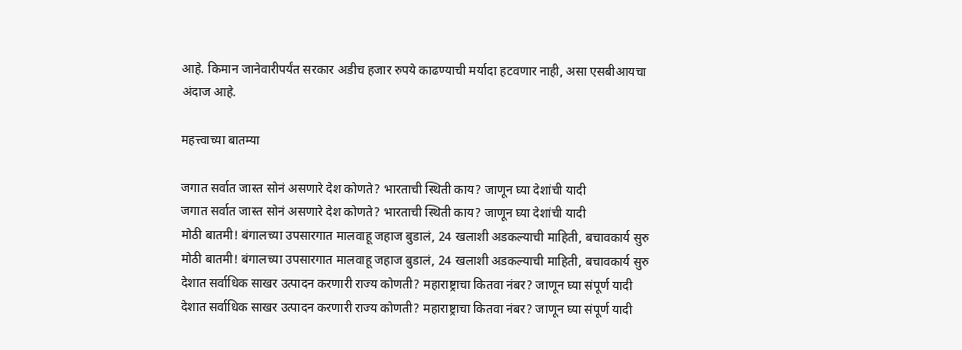आहे. किमान जानेवारीपर्यंत सरकार अडीच हजार रुपये काढण्याची मर्यादा हटवणार नाही, असा एसबीआयचा अंदाज आहे.

महत्त्वाच्या बातम्या

जगात सर्वात जास्त सोनं असणारे देश कोणते? भारताची स्थिती काय? जाणून घ्या देशांची यादी
जगात सर्वात जास्त सोनं असणारे देश कोणते? भारताची स्थिती काय? जाणून घ्या देशांची यादी
मोठी बातमी! बंगालच्या उपसारगात मालवाहू जहाज बुडालं, 24 खलाशी अडकल्याची माहिती, बचावकार्य सुरु
मोठी बातमी! बंगालच्या उपसारगात मालवाहू जहाज बुडालं, 24 खलाशी अडकल्याची माहिती, बचावकार्य सुरु
देशात सर्वाधिक साखर उत्पादन करणारी राज्य कोणती? महाराष्ट्राचा कितवा नंबर? जाणून घ्या संपूर्ण यादी
देशात सर्वाधिक साखर उत्पादन करणारी राज्य कोणती? महाराष्ट्राचा कितवा नंबर? जाणून घ्या संपूर्ण यादी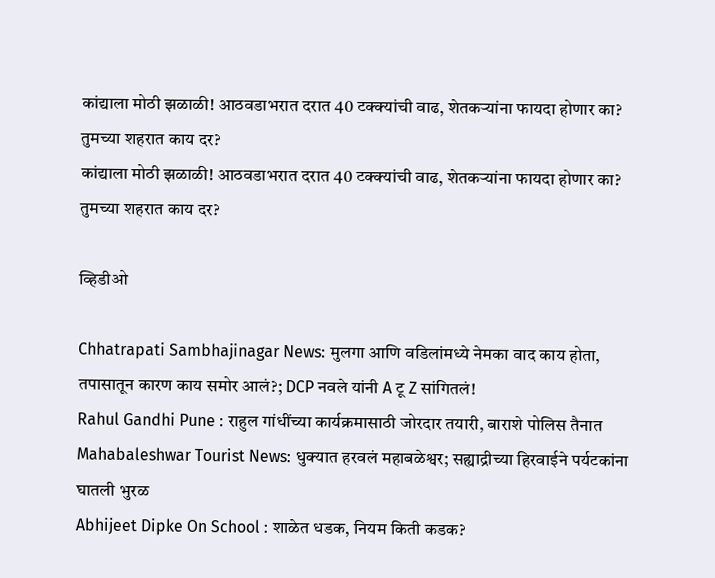कांद्याला मोठी झळाळी! आठवडाभरात दरात 40 टक्क्यांची वाढ, शेतकऱ्यांना फायदा होणार का? तुमच्या शहरात काय दर?
कांद्याला मोठी झळाळी! आठवडाभरात दरात 40 टक्क्यांची वाढ, शेतकऱ्यांना फायदा होणार का? तुमच्या शहरात काय दर?

व्हिडीओ

Chhatrapati Sambhajinagar News: मुलगा आणि वडिलांमध्ये नेमका वाद काय होता, तपासातून कारण काय समोर आलं?; DCP नवले यांनी A टू Z सांगितलं!
Rahul Gandhi Pune : राहुल गांधींच्या कार्यक्रमासाठी जोरदार तयारी, बाराशे पोलिस तैनात
Mahabaleshwar Tourist News: धुक्यात हरवलं महाबळेश्वर; सह्याद्रीच्या हिरवाईने पर्यटकांना घातली भुरळ
Abhijeet Dipke On School : शाळेत धडक, नियम किती कडक?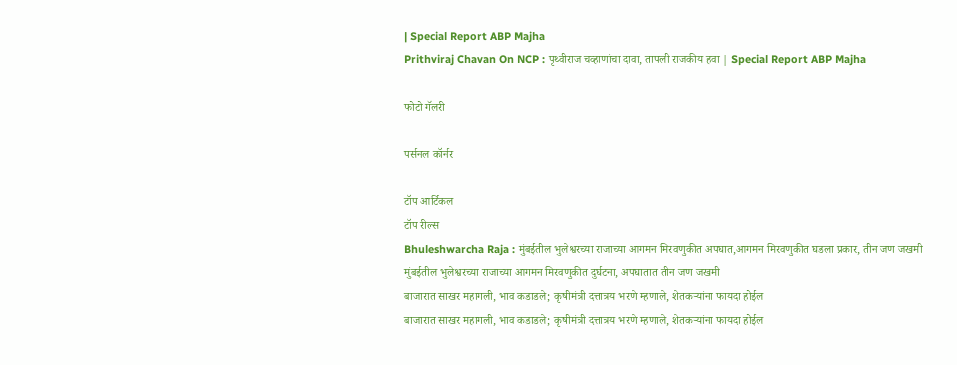| Special Report ABP Majha
Prithviraj Chavan On NCP : पृथ्वीराज चव्हाणांचा दावा, तापली राजकीय हवा | Special Report ABP Majha

फोटो गॅलरी

पर्सनल कॉर्नर

टॉप आर्टिकल
टॉप रील्स
Bhuleshwarcha Raja : मुंबईतील भुलेश्वरच्या राजाच्या आगमन मिरवणुकीत अपघात,आगमन मिरवणुकीत घडला प्रकार, तीन जण जखमी
मुंबईतील भुलेश्वरच्या राजाच्या आगमन मिरवणुकीत दुर्घटना, अपघातात तीन जण जखमी
बाजारात साखर महागली, भाव कडाडले; कृषीमंत्री दत्तात्रय भरणे म्हणाले, शेतकऱ्यांना फायदा होईल
बाजारात साखर महागली, भाव कडाडले; कृषीमंत्री दत्तात्रय भरणे म्हणाले, शेतकऱ्यांना फायदा होईल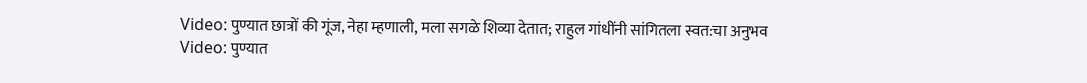Video: पुण्यात छात्रों की गूंज, नेहा म्हणाली, मला सगळे शिव्या देतात; राहुल गांधींनी सांगितला स्वत:चा अनुभव
Video: पुण्यात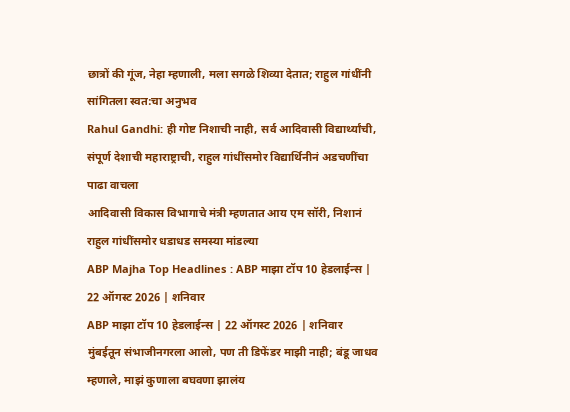छात्रों की गूंज, नेहा म्हणाली, मला सगळे शिव्या देतात; राहुल गांधींनी सांगितला स्वत:चा अनुभव
Rahul Gandhi: ही गोष्ट निशाची नाही, सर्व आदिवासी विद्यार्थ्यांची, संपूर्ण देशाची महाराष्ट्राची, राहुल गांधींसमोर विद्यार्थिनीनं अडचणींचा पाढा वाचला
आदिवासी विकास विभागाचे मंत्री म्हणतात आय एम सॉरी, निशानं राहुल गांधींसमोर धडाधड समस्या मांडल्या
ABP Majha Top Headlines : ABP माझा टॉप 10 हेडलाईन्स | 22 ऑगस्ट 2026 | शनिवार
ABP माझा टॉप 10 हेडलाईन्स | 22 ऑगस्ट 2026 | शनिवार
मुंबईतून संभाजीनगरला आलो, पण ती डिफेंडर माझी नाही; बंडू जाधव म्हणाले, माझं कुणाला बघवणा झालंय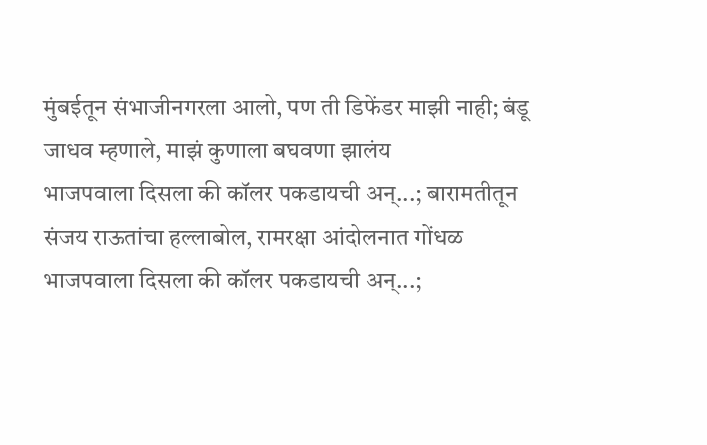मुंबईतून संभाजीनगरला आलो, पण ती डिफेंडर माझी नाही; बंडू जाधव म्हणाले, माझं कुणाला बघवणा झालंय
भाजपवाला दिसला की कॉलर पकडायची अन्...; बारामतीतून संजय राऊतांचा हल्लाबोल, रामरक्षा आंदोलनात गोंधळ
भाजपवाला दिसला की कॉलर पकडायची अन्...;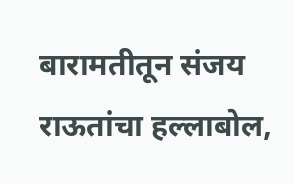बारामतीतून संजय राऊतांचा हल्लाबोल,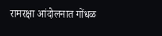रामरक्षा आंदोलनात गोंधळ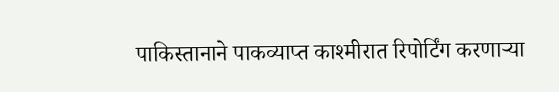पाकिस्तानाने पाकव्याप्त काश्मीरात रिपोर्टिंग करणाऱ्या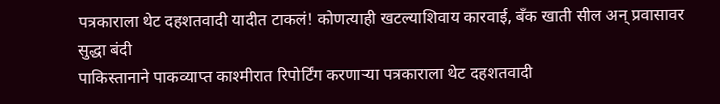पत्रकाराला थेट दहशतवादी यादीत टाकलं! कोणत्याही खटल्याशिवाय कारवाई, बँक खाती सील अन् प्रवासावर सुद्धा बंदी
पाकिस्तानाने पाकव्याप्त काश्मीरात रिपोर्टिंग करणाऱ्या पत्रकाराला थेट दहशतवादी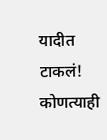यादीत टाकलं! कोणत्याही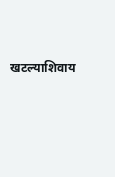खटल्याशिवाय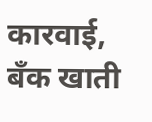कारवाई, बँक खाती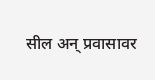सील अन् प्रवासावर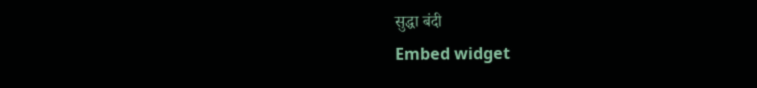सुद्धा बंदी
Embed widget